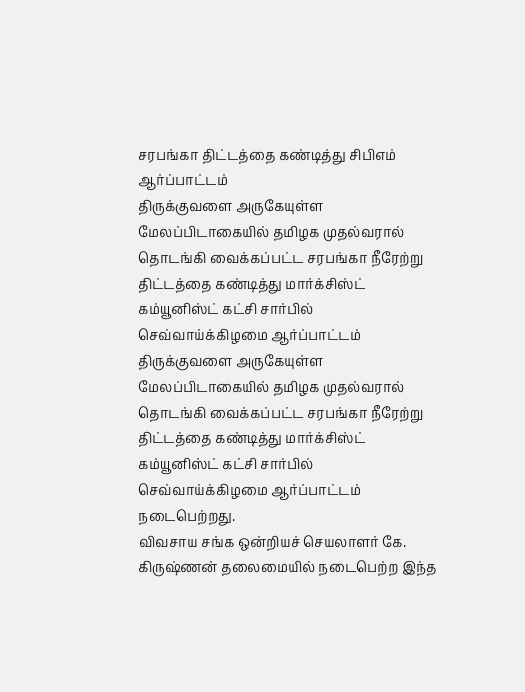சரபங்கா திட்டத்தை கண்டித்து சிபிஎம் ஆர்ப்பாட்டம்
திருக்குவளை அருகேயுள்ள மேலப்பிடாகையில் தமிழக முதல்வரால் தொடங்கி வைக்கப்பட்ட சரபங்கா நீரேற்று திட்டத்தை கண்டித்து மார்க்சிஸ்ட் கம்யூனிஸ்ட் கட்சி சார்பில் செவ்வாய்க்கிழமை ஆர்ப்பாட்டம்
திருக்குவளை அருகேயுள்ள மேலப்பிடாகையில் தமிழக முதல்வரால் தொடங்கி வைக்கப்பட்ட சரபங்கா நீரேற்று திட்டத்தை கண்டித்து மார்க்சிஸ்ட் கம்யூனிஸ்ட் கட்சி சார்பில் செவ்வாய்க்கிழமை ஆர்ப்பாட்டம் நடைபெற்றது.
விவசாய சங்க ஒன்றியச் செயலாளர் கே. கிருஷ்ணன் தலைமையில் நடைபெற்ற இந்த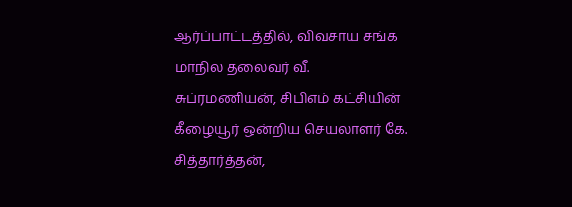ஆர்ப்பாட்டத்தில், விவசாய சங்க மாநில தலைவர் வீ. சுப்ரமணியன், சிபிஎம் கட்சியின் கீழையூர் ஒன்றிய செயலாளர் கே. சித்தார்த்தன்,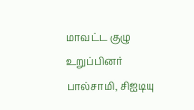மாவட்ட குழு உறுப்பினர்
பால்சாமி, சிஐடியு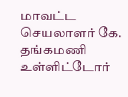மாவட்ட செயலாளர் கே. தங்கமணி உள்ளிட்டோர்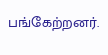பங்கேற்றனர்.